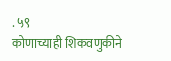. ५९
कोणाच्याही शिकवणुकीने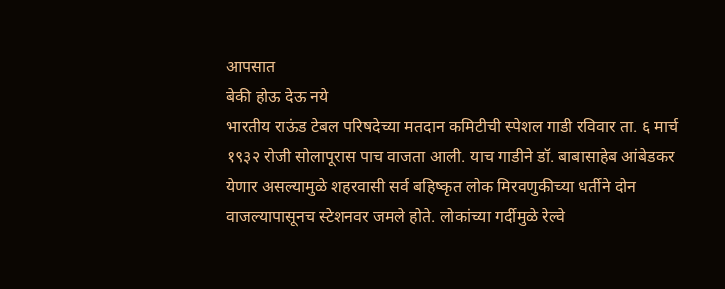आपसात
बेकी होऊ देऊ नये
भारतीय राऊंड टेबल परिषदेच्या मतदान कमिटीची स्पेशल गाडी रविवार ता. ६ मार्च १९३२ रोजी सोलापूरास पाच वाजता आली. याच गाडीने डॉ. बाबासाहेब आंबेडकर येणार असल्यामुळे शहरवासी सर्व बहिष्कृत लोक मिरवणुकीच्या धर्तीने दोन वाजल्यापासूनच स्टेशनवर जमले होते. लोकांच्या गर्दीमुळे रेल्वे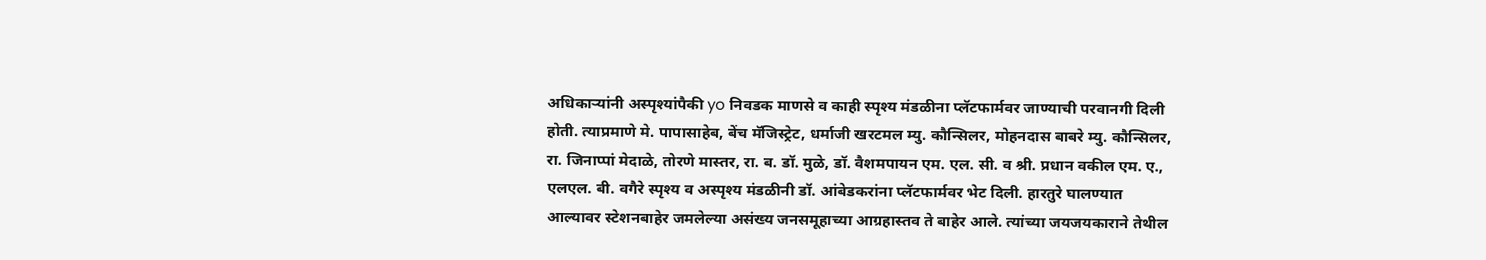अधिकाऱ्यांनी अस्पृश्यांपैकी yo निवडक माणसे व काही स्पृश्य मंडळीना प्लॅटफार्मवर जाण्याची परवानगी दिली होती. त्याप्रमाणे मे. पापासाहेब, बेंच मॅजिस्ट्रेट, धर्माजी खरटमल म्यु. कौन्सिलर, मोहनदास बाबरे म्यु. कौन्सिलर, रा. जिनाप्पां मेदाळे, तोरणे मास्तर, रा. ब. डॉ. मुळे, डॉ. वैशमपायन एम. एल. सी. व श्री. प्रधान वकील एम. ए., एलएल. बी. वगैरे स्पृश्य व अस्पृश्य मंडळीनी डॉ. आंबेडकरांना प्लॅटफार्मवर भेट दिली. हारतुरे घालण्यात आल्यावर स्टेशनबाहेर जमलेल्या असंख्य जनसमूहाच्या आग्रहास्तव ते बाहेर आले. त्यांच्या जयजयकाराने तेथील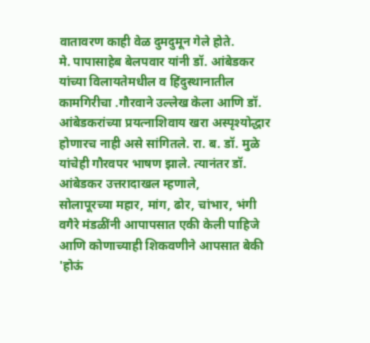वातावरण काही वेळ दुमदुमून गेले होते.
मे. पापासाहेब बेलपवार यांनी डॉ. आंबेडकर यांच्या विलायतेमधील व हिंदुस्थानातील कामगिरीचा .गौरवाने उल्लेख केला आणि डॉ. आंबेडकरांच्या प्रयत्नाशिवाय खरा अस्पृश्योद्धार होणारच नाही असे सांगितले. रा. ब. डॉ. मुळे यांचेही गौरवपर भाषण झाले. त्यानंतर डॉ. आंबेडकर उत्तरादाखल म्हणाले,
सोलापूरच्या महार, मांग, ढोर, चांभार, भंगी वगैरे मंडळींनी आपापसात एकी केली पाहिजे आणि कोणाच्याही शिकवणीने आपसात बेकी 'होऊं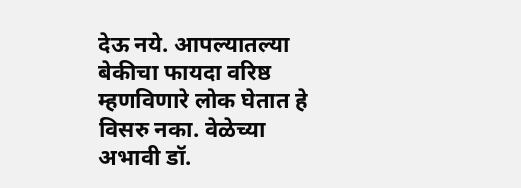देऊ नये. आपल्यातल्या बेकीचा फायदा वरिष्ठ म्हणविणारे लोक घेतात हे विसरु नका. वेळेच्या अभावी डॉ.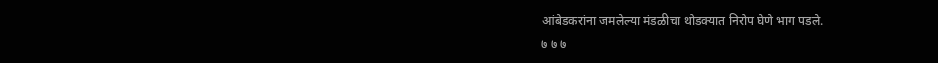आंबेडकरांना जमलेल्या मंडळीचा थोडक्यात निरोप घेणे भाग पडले.
७ ७ ७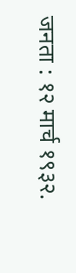जनता : १२ मार्च १९३२.